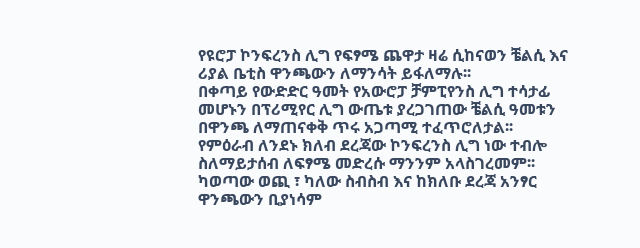የዩሮፓ ኮንፍረንስ ሊግ የፍፃሜ ጨዋታ ዛሬ ሲከናወን ቼልሲ እና ሪያል ቤቲስ ዋንጫውን ለማንሳት ይፋለማሉ፡፡
በቀጣይ የውድድር ዓመት የአውሮፓ ቻምፒየንስ ሊግ ተሳታፊ መሆኑን በፕሪሚየር ሊግ ውጤቱ ያረጋገጠው ቼልሲ ዓመቱን በዋንጫ ለማጠናቀቅ ጥሩ አጋጣሚ ተፈጥሮለታል፡፡
የምዕራብ ለንደኑ ክለብ ደረጃው ኮንፍረንስ ሊግ ነው ተብሎ ስለማይታሰብ ለፍፃሜ መድረሱ ማንንም አላስገረመም፡፡
ካወጣው ወጪ ፣ ካለው ስብስብ እና ከክለቡ ደረጃ አንፃር ዋንጫውን ቢያነሳም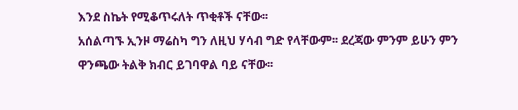እንደ ስኬት የሚቆጥሩለት ጥቂቶች ናቸው፡፡
አሰልጣኙ ኢንዞ ማሬስካ ግን ለዚህ ሃሳብ ግድ የላቸውም፡፡ ደረጃው ምንም ይሁን ምን ዋንጫው ትልቅ ክብር ይገባዋል ባይ ናቸው፡፡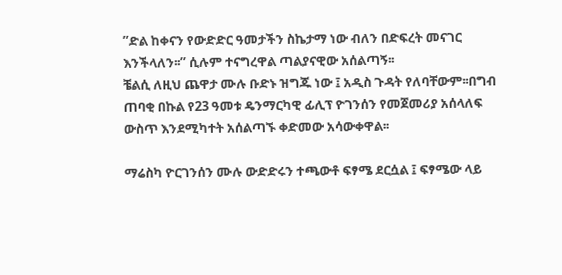’’ድል ከቀናን የውድድር ዓመታችን ስኬታማ ነው ብለን በድፍረት መናገር እንችላለን፡፡’’ ሲሉም ተናግረዋል ጣልያናዊው አሰልጣኝ፡፡
ቼልሲ ለዚህ ጨዋታ ሙሉ ቡድኑ ዝግጁ ነው ፤ አዲስ ጉዳት የለባቸውም፡፡በግብ ጠባቂ በኩል የ23 ዓመቱ ዴንማርካዊ ፊሊፕ ዮገንሰን የመጀመሪያ አሰላለፍ ውስጥ እንደሚካተት አሰልጣኙ ቀድመው አሳውቀዋል፡፡

ማሬስካ ዮርገንሰን ሙሉ ውድድሩን ተጫውቶ ፍፃሜ ደርሷል ፤ ፍፃሜው ላይ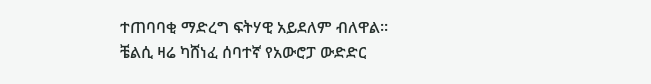ተጠባባቂ ማድረግ ፍትሃዊ አይደለም ብለዋል፡፡
ቼልሲ ዛሬ ካሸነፈ ሰባተኛ የአውሮፓ ውድድር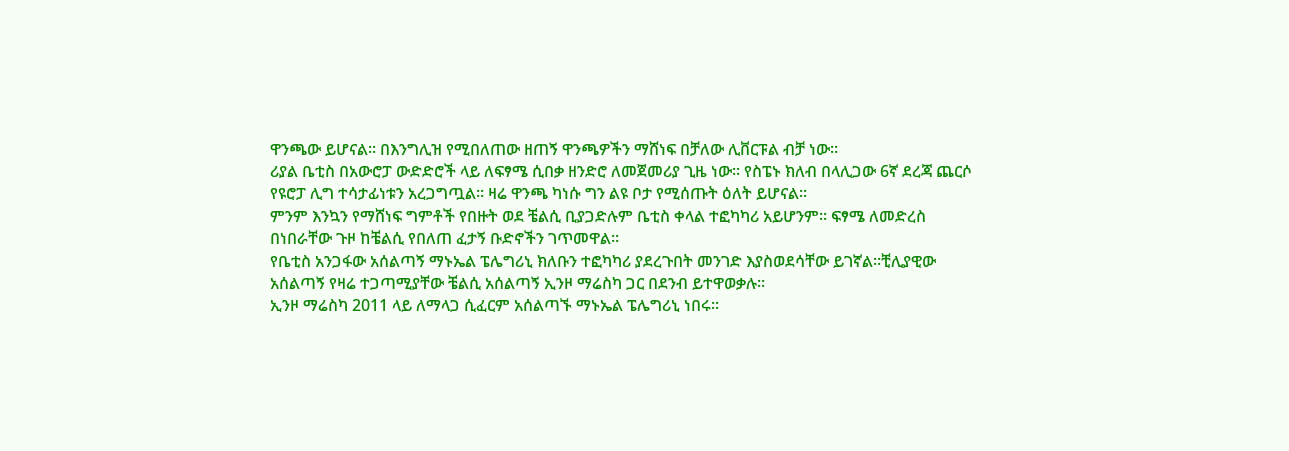ዋንጫው ይሆናል፡፡ በእንግሊዝ የሚበለጠው ዘጠኝ ዋንጫዎችን ማሸነፍ በቻለው ሊቨርፑል ብቻ ነው።
ሪያል ቤቲስ በአውሮፓ ውድድሮች ላይ ለፍፃሜ ሲበቃ ዘንድሮ ለመጀመሪያ ጊዜ ነው፡፡ የስፔኑ ክለብ በላሊጋው 6ኛ ደረጃ ጨርሶ የዩሮፓ ሊግ ተሳታፊነቱን አረጋግጧል፡፡ ዛሬ ዋንጫ ካነሱ ግን ልዩ ቦታ የሚሰጡት ዕለት ይሆናል፡፡
ምንም እንኳን የማሸነፍ ግምቶች የበዙት ወደ ቼልሲ ቢያጋድሉም ቤቲስ ቀላል ተፎካካሪ አይሆንም፡፡ ፍፃሜ ለመድረስ በነበራቸው ጉዞ ከቼልሲ የበለጠ ፈታኝ ቡድኖችን ገጥመዋል።
የቤቲስ አንጋፋው አሰልጣኝ ማኑኤል ፔሌግሪኒ ክለቡን ተፎካካሪ ያደረጉበት መንገድ እያስወደሳቸው ይገኛል፡፡ቺሊያዊው አሰልጣኝ የዛሬ ተጋጣሚያቸው ቼልሲ አሰልጣኝ ኢንዞ ማሬስካ ጋር በደንብ ይተዋወቃሉ፡፡
ኢንዞ ማሬስካ 2011 ላይ ለማላጋ ሲፈርም አሰልጣኙ ማኑኤል ፔሌግሪኒ ነበሩ፡፡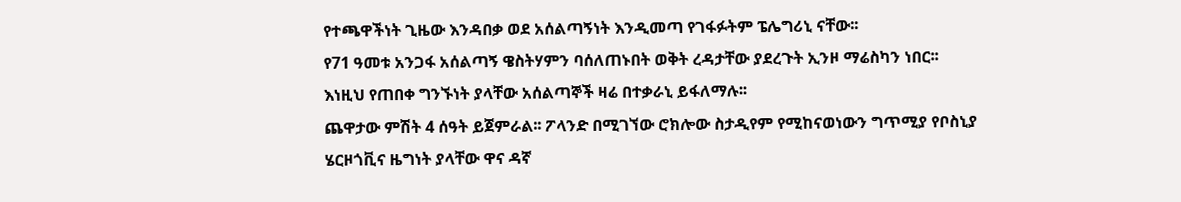የተጫዋችነት ጊዜው እንዳበቃ ወደ አሰልጣኝነት እንዲመጣ የገፋፉትም ፔሌግሪኒ ናቸው፡፡
የ71 ዓመቱ አንጋፋ አሰልጣኝ ዌስትሃምን ባሰለጠኑበት ወቅት ረዳታቸው ያደረጉት ኢንዞ ማሬስካን ነበር፡፡ እነዚህ የጠበቀ ግንኙነት ያላቸው አሰልጣኞች ዛሬ በተቃራኒ ይፋለማሉ፡፡
ጨዋታው ምሽት 4 ሰዓት ይጀምራል፡፡ ፖላንድ በሚገኘው ሮክሎው ስታዲየም የሚከናወነውን ግጥሚያ የቦስኒያ ሄርዞጎቪና ዜግነት ያላቸው ዋና ዳኛ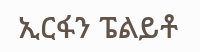ኢርፋን ፔልይቶ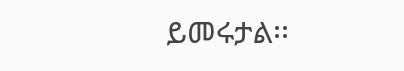ይመሩታል፡፡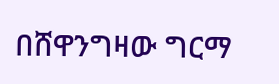በሸዋንግዛው ግርማ